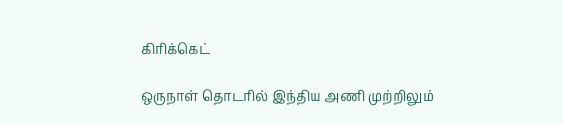கிரிக்கெட்

ஒருநாள் தொடரில் இந்திய அணி முற்றிலும்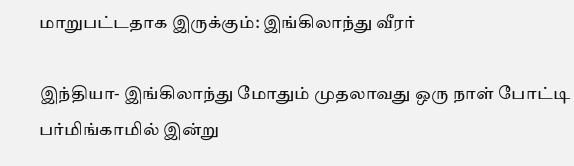மாறுபட்டதாக இருக்கும்: இங்கிலாந்து வீரர்

இந்தியா- இங்கிலாந்து மோதும் முதலாவது ஒரு நாள் போட்டி பர்மிங்காமில் இன்று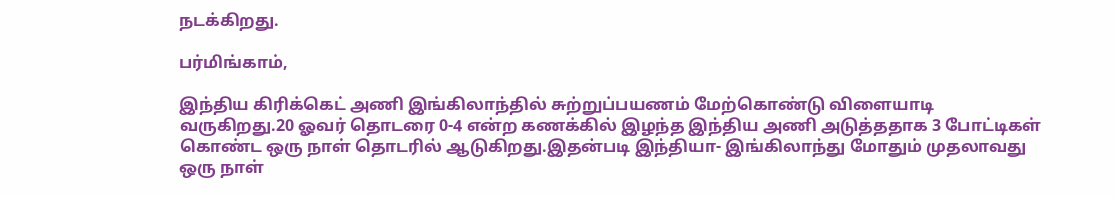நடக்கிறது.

பர்மிங்காம்,

இந்திய கிரிக்கெட் அணி இங்கிலாந்தில் சுற்றுப்பயணம் மேற்கொண்டு விளையாடி வருகிறது.20 ஓவர் தொடரை 0-4 என்ற கணக்கில் இழந்த இந்திய அணி அடுத்ததாக 3 போட்டிகள் கொண்ட ஒரு நாள் தொடரில் ஆடுகிறது.இதன்படி இந்தியா- இங்கிலாந்து மோதும் முதலாவது ஒரு நாள்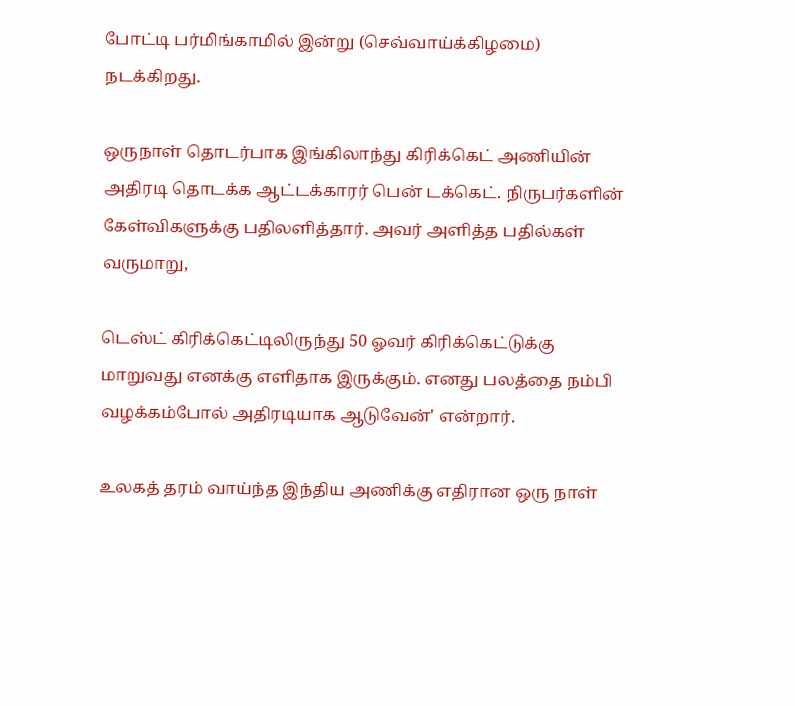போட்டி பர்மிங்காமில் இன்று (செவ்வாய்க்கிழமை) நடக்கிறது.

ஒருநாள் தொடர்பாக இங்கிலாந்து கிரிக்கெட் அணியின் அதிரடி தொடக்க ஆட்டக்காரர் பென் டக்கெட். நிருபர்களின் கேள்விகளுக்கு பதிலளித்தார். அவர் அளித்த பதில்கள் வருமாறு,

டெஸ்ட் கிரிக்கெட்டிலிருந்து 50 ஓவர் கிரிக்கெட்டுக்கு மாறுவது எனக்கு எளிதாக இருக்கும். எனது பலத்தை நம்பி வழக்கம்போல் அதிரடியாக ஆடுவேன்' என்றார்.

உலகத் தரம் வாய்ந்த இந்திய அணிக்கு எதிரான ஒரு நாள்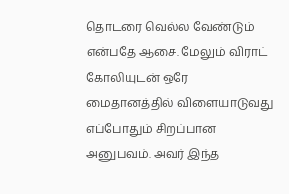தொடரை வெல்ல வேண்டும் என்பதே ஆசை. மேலும் விராட் கோலியுடன் ஒரே மைதானத்தில் விளையாடுவது எப்போதும் சிறப்பான அனுபவம். அவர் இந்த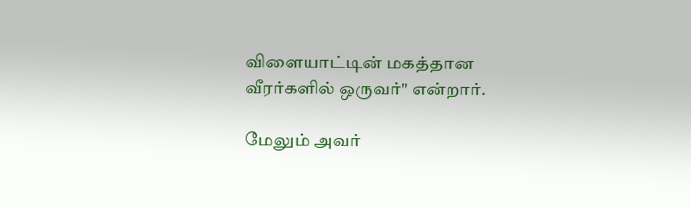விளையாட்டின் மகத்தான வீரர்களில் ஒருவர்" என்றார்.

மேலும் அவர்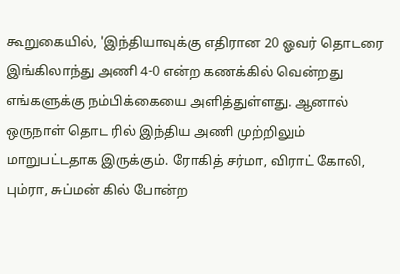கூறுகையில், 'இந்தியாவுக்கு எதிரான 20 ஓவர் தொடரை இங்கிலாந்து அணி 4-0 என்ற கணக்கில் வென்றது எங்களுக்கு நம்பிக்கையை அளித்துள்ளது. ஆனால் ஒருநாள் தொட ரில் இந்திய அணி முற்றிலும் மாறுபட்டதாக இருக்கும். ரோகித் சர்மா, விராட் கோலி, பும்ரா, சுப்மன் கில் போன்ற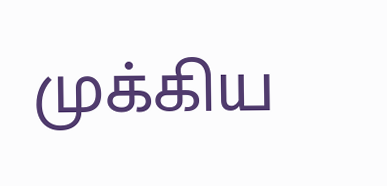முக்கிய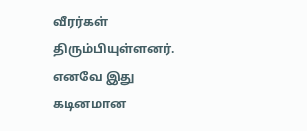வீரர்கள் திரும்பியுள்ளனர். எனவே இது கடினமான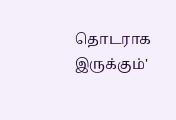தொடராக இருக்கும்'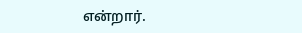என்றார்.